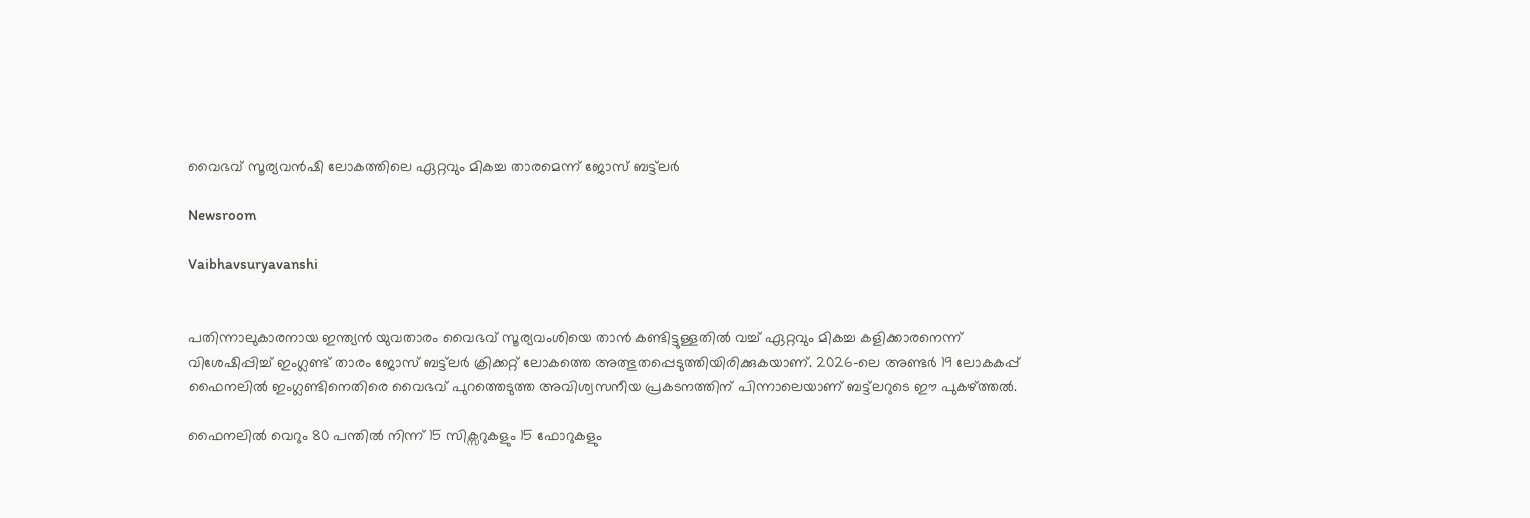വൈഭവ് സൂര്യവൻഷി ലോകത്തിലെ ഏറ്റവും മികച്ച താരമെന്ന് ജോസ് ബട്ട്‌ലർ

Newsroom

Vaibhavsuryavanshi


പതിന്നാലുകാരനായ ഇന്ത്യൻ യുവതാരം വൈഭവ് സൂര്യവംശിയെ താൻ കണ്ടിട്ടുള്ളതിൽ വച്ച് ഏറ്റവും മികച്ച കളിക്കാരനെന്ന് വിശേഷിപ്പിച്ച് ഇംഗ്ലണ്ട് താരം ജോസ് ബട്ട്‌ലർ ക്രിക്കറ്റ് ലോകത്തെ അത്ഭുതപ്പെടുത്തിയിരിക്കുകയാണ്. 2026-ലെ അണ്ടർ 19 ലോകകപ്പ് ഫൈനലിൽ ഇംഗ്ലണ്ടിനെതിരെ വൈഭവ് പുറത്തെടുത്ത അവിശ്വസനീയ പ്രകടനത്തിന് പിന്നാലെയാണ് ബട്ട്‌ലറുടെ ഈ പുകഴ്ത്തൽ.

ഫൈനലിൽ വെറും 80 പന്തിൽ നിന്ന് 15 സിക്സറുകളും 15 ഫോറുകളും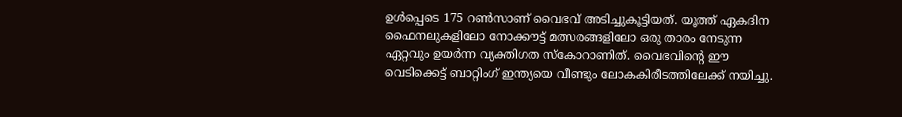ഉൾപ്പെടെ 175 റൺസാണ് വൈഭവ് അടിച്ചുകൂട്ടിയത്. യൂത്ത് ഏകദിന ഫൈനലുകളിലോ നോക്കൗട്ട് മത്സരങ്ങളിലോ ഒരു താരം നേടുന്ന ഏറ്റവും ഉയർന്ന വ്യക്തിഗത സ്കോറാണിത്. വൈഭവിന്റെ ഈ വെടിക്കെട്ട് ബാറ്റിംഗ് ഇന്ത്യയെ വീണ്ടും ലോകകിരീടത്തിലേക്ക് നയിച്ചു.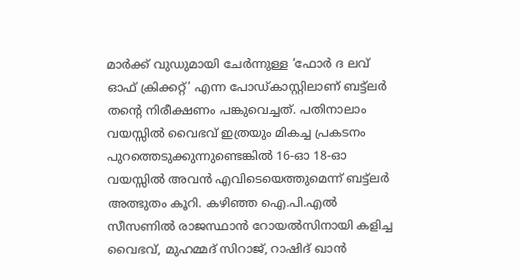മാർക്ക് വുഡുമായി ചേർന്നുള്ള ‘ഫോർ ദ ലവ് ഓഫ് ക്രിക്കറ്റ്’ എന്ന പോഡ്‌കാസ്റ്റിലാണ് ബട്ട്‌ലർ തന്റെ നിരീക്ഷണം പങ്കുവെച്ചത്. പതിനാലാം വയസ്സിൽ വൈഭവ് ഇത്രയും മികച്ച പ്രകടനം പുറത്തെടുക്കുന്നുണ്ടെങ്കിൽ 16-ഓ 18-ഓ വയസ്സിൽ അവൻ എവിടെയെത്തുമെന്ന് ബട്ട്‌ലർ അത്ഭുതം കൂറി. കഴിഞ്ഞ ഐ.പി.എൽ സീസണിൽ രാജസ്ഥാൻ റോയൽസിനായി കളിച്ച വൈഭവ്, മുഹമ്മദ് സിറാജ്, റാഷിദ് ഖാൻ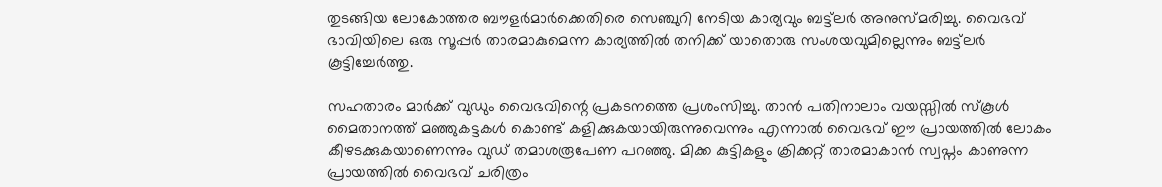തുടങ്ങിയ ലോകോത്തര ബൗളർമാർക്കെതിരെ സെഞ്ചുറി നേടിയ കാര്യവും ബട്ട്‌ലർ അനുസ്മരിച്ചു. വൈഭവ് ഭാവിയിലെ ഒരു സൂപ്പർ താരമാകുമെന്ന കാര്യത്തിൽ തനിക്ക് യാതൊരു സംശയവുമില്ലെന്നും ബട്ട്‌ലർ കൂട്ടിച്ചേർത്തു.

സഹതാരം മാർക്ക് വുഡും വൈഭവിന്റെ പ്രകടനത്തെ പ്രശംസിച്ചു. താൻ പതിനാലാം വയസ്സിൽ സ്കൂൾ മൈതാനത്ത് മഞ്ഞുകട്ടകൾ കൊണ്ട് കളിക്കുകയായിരുന്നുവെന്നും എന്നാൽ വൈഭവ് ഈ പ്രായത്തിൽ ലോകം കീഴടക്കുകയാണെന്നും വുഡ് തമാശരൂപേണ പറഞ്ഞു. മിക്ക കുട്ടികളും ക്രിക്കറ്റ് താരമാകാൻ സ്വപ്നം കാണുന്ന പ്രായത്തിൽ വൈഭവ് ചരിത്രം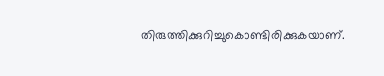തിരുത്തിക്കുറിച്ചുകൊണ്ടിരിക്കുകയാണ്.